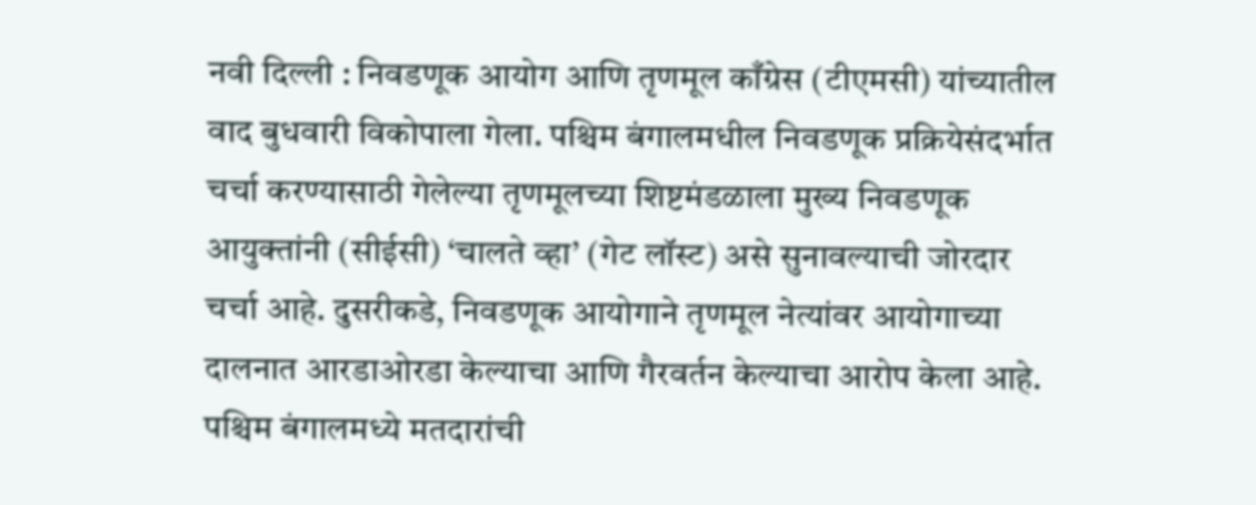नवी दिल्ली : निवडणूक आयोग आणि तृणमूल काँग्रेस (टीएमसी) यांच्यातील वाद बुधवारी विकोपाला गेला. पश्चिम बंगालमधील निवडणूक प्रक्रियेसंदर्भात चर्चा करण्यासाठी गेलेल्या तृणमूलच्या शिष्टमंडळाला मुख्य निवडणूक आयुक्तांनी (सीईसी) ‘चालते व्हा’ (गेट लॉस्ट) असे सुनावल्याची जोरदार चर्चा आहे. दुसरीकडे, निवडणूक आयोगाने तृणमूल नेत्यांवर आयोगाच्या दालनात आरडाओरडा केल्याचा आणि गैरवर्तन केल्याचा आरोप केला आहे.
पश्चिम बंगालमध्ये मतदारांची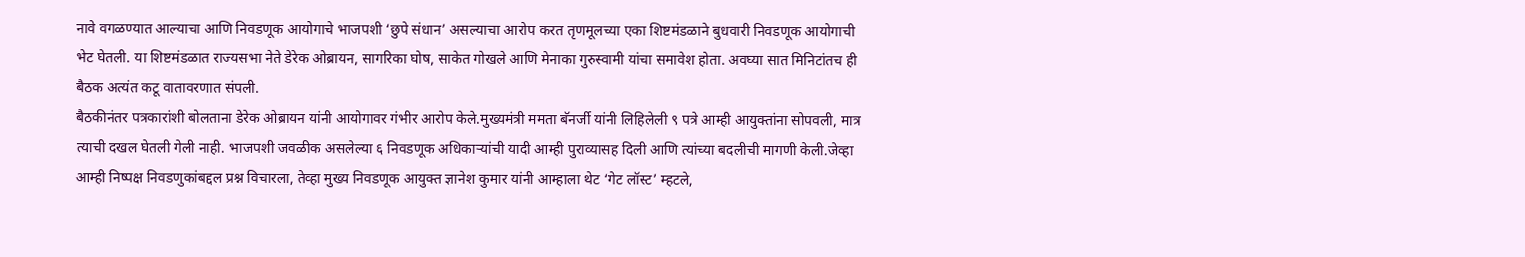नावे वगळण्यात आल्याचा आणि निवडणूक आयोगाचे भाजपशी ‘छुपे संधान’ असल्याचा आरोप करत तृणमूलच्या एका शिष्टमंडळाने बुधवारी निवडणूक आयोगाची भेट घेतली. या शिष्टमंडळात राज्यसभा नेते डेरेक ओब्रायन, सागरिका घोष, साकेत गोखले आणि मेनाका गुरुस्वामी यांचा समावेश होता. अवघ्या सात मिनिटांतच ही बैठक अत्यंत कटू वातावरणात संपली.
बैठकीनंतर पत्रकारांशी बोलताना डेरेक ओब्रायन यांनी आयोगावर गंभीर आरोप केले.मुख्यमंत्री ममता बॅनर्जी यांनी लिहिलेली ९ पत्रे आम्ही आयुक्तांना सोपवली, मात्र त्याची दखल घेतली गेली नाही. भाजपशी जवळीक असलेल्या ६ निवडणूक अधिकाऱ्यांची यादी आम्ही पुराव्यासह दिली आणि त्यांच्या बदलीची मागणी केली.जेव्हा आम्ही निष्पक्ष निवडणुकांबद्दल प्रश्न विचारला, तेव्हा मुख्य निवडणूक आयुक्त ज्ञानेश कुमार यांनी आम्हाला थेट ‘गेट लॉस्ट’ म्हटले,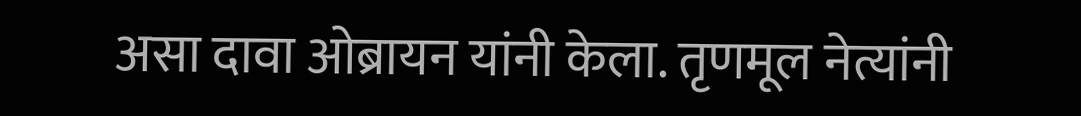असा दावा ओब्रायन यांनी केला. तृणमूल नेत्यांनी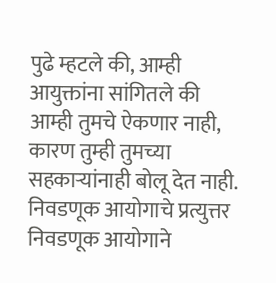पुढे म्हटले की, आम्ही आयुक्तांना सांगितले की आम्ही तुमचे ऐकणार नाही, कारण तुम्ही तुमच्या सहकाऱ्यांनाही बोलू देत नाही.
निवडणूक आयोगाचे प्रत्युत्तर
निवडणूक आयोगाने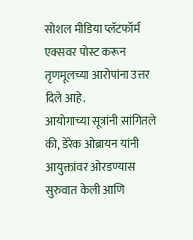सोशल मीडिया प्लॅटफॉर्म एक्सवर पोस्ट करून तृणमूलच्या आरोपांना उत्तर दिले आहे.
आयोगाच्या सूत्रांनी सांगितले की, डेरेक ओब्रायन यांनी आयुक्तांवर ओरडण्यास सुरुवात केली आणि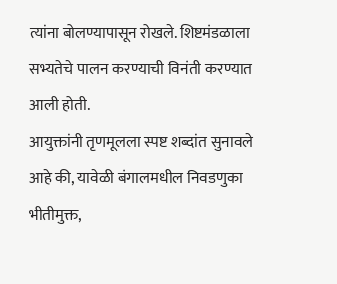त्यांना बोलण्यापासून रोखले. शिष्टमंडळाला सभ्यतेचे पालन करण्याची विनंती करण्यात आली होती.
आयुक्तांनी तृणमूलला स्पष्ट शब्दांत सुनावले आहे की, यावेळी बंगालमधील निवडणुका भीतीमुक्त,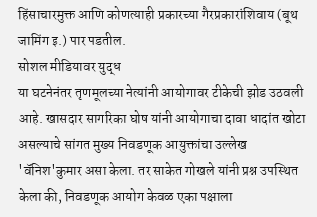हिंसाचारमुक्त आणि कोणत्याही प्रकारच्या गैरप्रकारांशिवाय (बूथ जामिंग इ.) पार पडतील.
सोशल मीडियावर युद्ध
या घटनेनंतर तृणमूलच्या नेत्यांनी आयोगावर टीकेची झोड उठवली आहे. खासदार सागरिका घोष यांनी आयोगाचा दावा धादांत खोटा असल्याचे सांगत मुख्य निवडणूक आयुक्तांचा उल्लेख 'वॅनिश'कुमार असा केला. तर साकेत गोखले यांनी प्रश्न उपस्थित केला की, निवडणूक आयोग केवळ एका पक्षाला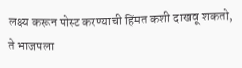लक्ष्य करून पोस्ट करण्याची हिंमत कशी दाखवू शकतो, ते भाजपला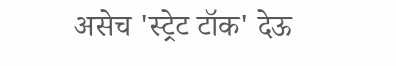असेच 'स्ट्रेट टॉक' देऊ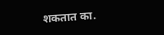शकतात का.